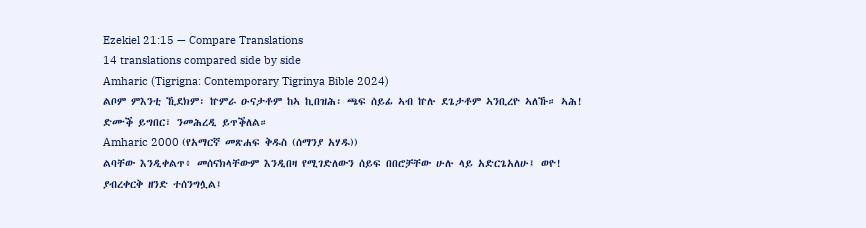Ezekiel 21:15 — Compare Translations
14 translations compared side by side
Amharic (Tigrigna: Contemporary Tigrinya Bible 2024)
ልቦም ምእንቲ ኺደክም፡ ኵምራ ዑናታቶም ከኣ ኪበዝሕ፡ ጫፍ ሰይፊ ኣብ ኵሉ ደጌታቶም ኣንቢረዮ ኣለኹ። ኣሕ! ድሙቕ ይግበር፣ ንመሕረዲ ይጥቕለል።
Amharic 2000 (የአማርኛ መጽሐፍ ቅዱስ (ሰማንያ አሃዱ))
ልባቸው እንዲቀልጥ፥ መሰናክላቸውም እንዲበዛ የሚገድለውን ሰይፍ በበሮቻቸው ሁሉ ላይ አድርጌአለሁ፤ ወዮ! ያብረቀርቅ ዘንድ ተሰንግሏል፤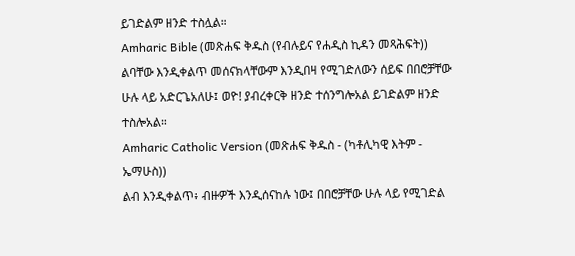ይገድልም ዘንድ ተስሏል።
Amharic Bible (መጽሐፍ ቅዱስ (የብሉይና የሐዲስ ኪዳን መጻሕፍት))
ልባቸው እንዲቀልጥ መሰናክላቸውም እንዲበዛ የሚገድለውን ሰይፍ በበሮቻቸው ሁሉ ላይ አድርጌአለሁ፤ ወዮ! ያብረቀርቅ ዘንድ ተሰንግሎአል ይገድልም ዘንድ ተስሎአል።
Amharic Catholic Version (መጽሐፍ ቅዱስ - (ካቶሊካዊ እትም - ኤማሁስ))
ልብ እንዲቀልጥ፥ ብዙዎች እንዲሰናከሉ ነው፤ በበሮቻቸው ሁሉ ላይ የሚገድል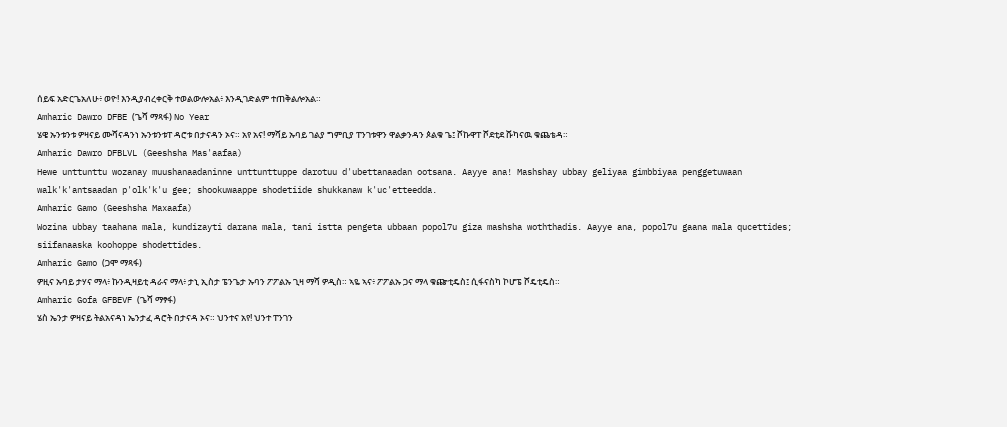ሰይፍ አድርጌአለሁ፥ ወዮ! እንዲያብረቀርቅ ተወልውሎአል፥ እንዲገድልም ተጠቅልሎአል።
Amharic Dawro DFBE (ጌሻ ማጻፋ) No Year
ሄዌ ኡንቱንቱ ዎዛናይ ሙሻናዳንነ ኡንቱንቱፐ ዳሮቱ በታናዳን ኦና። አየ አና! ማሻይ ኡባይ ገልያ ግምቢያ ፐንገቱዋን ዋልቃንዳን ጶልቁ ጌ፤ ሾኩዋፐ ሾደቲደ ሹካናዉ ቁጨቴዳ።
Amharic Dawro DFBLVL (Geeshsha Mas'aafaa)
Hewe unttunttu wozanay muushanaadaninne unttunttuppe darotuu d'ubettanaadan ootsana. Aayye ana! Mashshay ubbay geliyaa gimbbiyaa penggetuwaan walk'k'antsaadan p'olk'k'u gee; shookuwaappe shodetiide shukkanaw k'uc'etteedda.
Amharic Gamo (Geeshsha Maxaafa)
Wozina ubbay taahana mala, kundizayti darana mala, tani istta pengeta ubbaan popol7u giza mashsha woththadis. Aayye ana, popol7u gaana mala qucettides; siifanaaska koohoppe shodettides.
Amharic Gamo (ጋሞ ማጻፋ)
ዎዚና ኡባይ ታሃና ማላ፥ ኩንዲዛይቲ ዳራና ማላ፥ ታኒ ኢስታ ፔንጌታ ኡባን ፖፖልኡ ጊዛ ማሻ ዎዲስ። ኣዬ ኣና፥ ፖፖልኡ ጋና ማላ ቁጬቲዴስ፤ ሲፋናስካ ኮሆፔ ሾዴቲዴስ።
Amharic Gofa GFBEVF (ጌሻ ማፃፋ)
ሄስ ኤንታ ዎዛናይ ትልአናዳነ ኤንታፈ ዳሮት በታናዳ ኦና። ህንተና አየ! ህንተ ፐንገን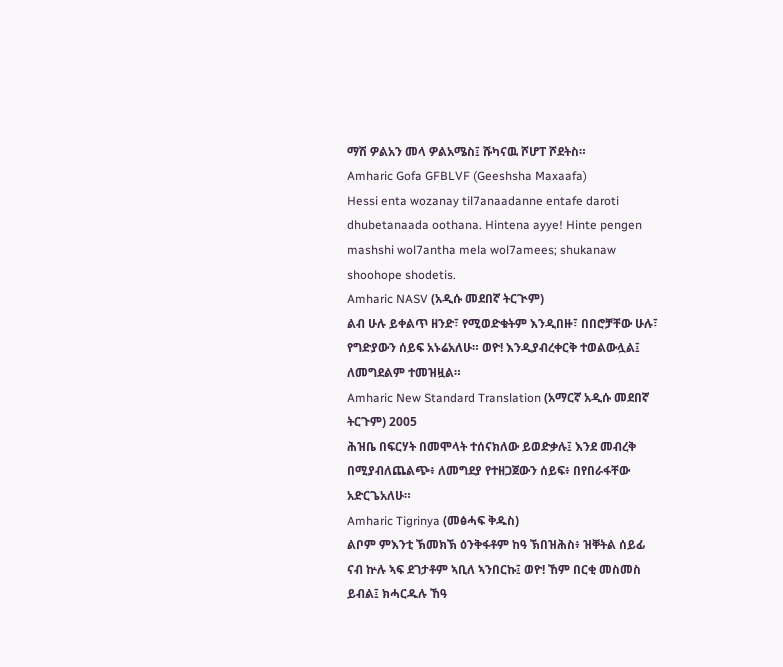ማሽ ዎልአን መላ ዎልአሜስ፤ ሹካናዉ ሾሆፐ ሾደትስ።
Amharic Gofa GFBLVF (Geeshsha Maxaafa)
Hessi enta wozanay til7anaadanne entafe daroti dhubetanaada oothana. Hintena ayye! Hinte pengen mashshi wol7antha mela wol7amees; shukanaw shoohope shodetis.
Amharic NASV (አዲሱ መደበኛ ትርጒም)
ልብ ሁሉ ይቀልጥ ዘንድ፣ የሚወድቁትም እንዲበዙ፣ በበሮቻቸው ሁሉ፣ የግድያውን ሰይፍ አኑሬአለሁ። ወዮ! እንዲያብረቀርቅ ተወልውሏል፤ ለመግደልም ተመዝዟል።
Amharic New Standard Translation (አማርኛ አዲሱ መደበኛ ትርጉም) 2005
ሕዝቤ በፍርሃት በመሞላት ተሰናክለው ይወድቃሉ፤ እንደ መብረቅ በሚያብለጨልጭ፥ ለመግደያ የተዘጋጀውን ሰይፍ፥ በየበራፋቸው አድርጌአለሁ።
Amharic Tigrinya (መፅሓፍ ቅዱስ)
ልቦም ምእንቲ ኽመክኽ ዕንቅፋቶም ከዓ ኽበዝሕስ፥ ዝቐትል ሰይፊ ናብ ኵሉ ኣፍ ደገታቶም ኣቢለ ኣንበርኩ፤ ወዮ! ኸም በርቂ መስመስ ይብል፤ ክሓርዱሉ ኸዓ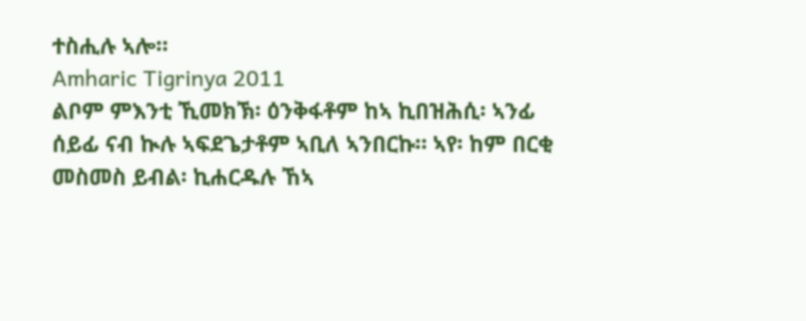ተስሒሉ ኣሎ።
Amharic Tigrinya 2011
ልቦም ምእንቲ ኺመክኽ፡ ዕንቅፋቶም ከኣ ኪበዝሕሲ፡ ኣንፊ ሰይፊ ናብ ኲሉ ኣፍደጌታቶም ኣቢለ ኣንበርኩ። ኣየ፡ ከም በርቂ መስመስ ይብል፡ ኪሐርዱሉ ኸኣ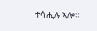ተሳሒሉ ኣሎ።